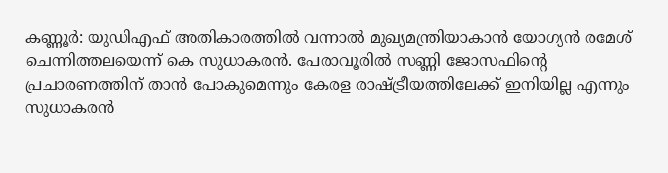കണ്ണൂർ: യുഡിഎഫ് അതികാരത്തിൽ വന്നാൽ മുഖ്യമന്ത്രിയാകാൻ യോഗ്യൻ രമേശ് ചെന്നിത്തലയെന്ന് കെ സുധാകരൻ. പേരാവൂരിൽ സണ്ണി ജോസഫിന്റെ പ്രചാരണത്തിന് താൻ പോകുമെന്നും കേരള രാഷ്ട്രീയത്തിലേക്ക് ഇനിയില്ല എന്നും സുധാകരൻ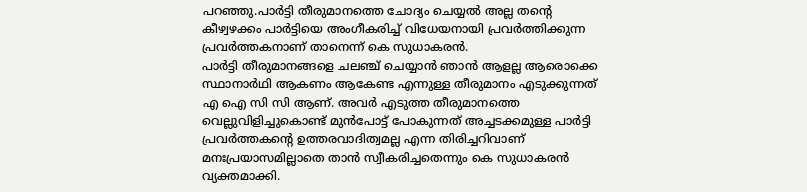പറഞ്ഞു.പാർട്ടി തീരുമാനത്തെ ചോദ്യം ചെയ്യൽ അല്ല തന്റെ കീഴ്വഴക്കം പാർട്ടിയെ അംഗീകരിച്ച് വിധേയനായി പ്രവർത്തിക്കുന്ന പ്രവർത്തകനാണ് താനെന്ന് കെ സുധാകരൻ.
പാർട്ടി തീരുമാനങ്ങളെ ചലഞ്ച് ചെയ്യാൻ ഞാൻ ആളല്ല ആരൊക്കെ സ്ഥാനാർഥി ആകണം ആകേണ്ട എന്നുള്ള തീരുമാനം എടുക്കുന്നത് എ ഐ സി സി ആണ്. അവർ എടുത്ത തീരുമാനത്തെ വെല്ലുവിളിച്ചുകൊണ്ട് മുൻപോട്ട് പോകുന്നത് അച്ചടക്കമുള്ള പാർട്ടി പ്രവർത്തകന്റെ ഉത്തരവാദിത്വമല്ല എന്ന തിരിച്ചറിവാണ് മനഃപ്രയാസമില്ലാതെ താൻ സ്വീകരിച്ചതെന്നും കെ സുധാകരൻ വ്യക്തമാക്കി.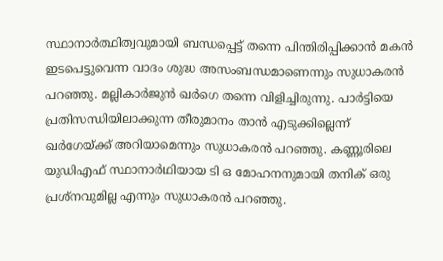സ്ഥാനാർത്ഥിത്വവുമായി ബന്ധപ്പെട്ട് തന്നെ പിന്തിരിപ്പിക്കാൻ മകൻ ഇടപെട്ടുവെന്ന വാദം ശുദ്ധ അസംബന്ധമാണെന്നും സുധാകരൻ പറഞ്ഞു. മല്ലികാർജുൻ ഖർഗെ തന്നെ വിളിച്ചിരുന്നു. പാർട്ടിയെ പ്രതിസന്ധിയിലാക്കുന്ന തീരുമാനം താൻ എടുക്കില്ലെന്ന് ഖർഗേയ്ക്ക് അറിയാമെന്നും സുധാകരൻ പറഞ്ഞു. കണ്ണൂരിലെ യുഡിഎഫ് സ്ഥാനാർഥിയായ ടി ഒ മോഹനനുമായി തനിക് ഒരു പ്രശ്നവുമില്ല എന്നും സുധാകരൻ പറഞ്ഞു.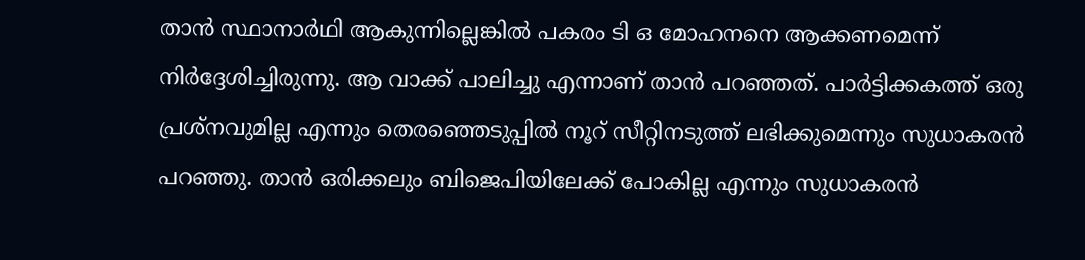താൻ സ്ഥാനാർഥി ആകുന്നില്ലെങ്കിൽ പകരം ടി ഒ മോഹനനെ ആക്കണമെന്ന് നിർദ്ദേശിച്ചിരുന്നു. ആ വാക്ക് പാലിച്ചു എന്നാണ് താൻ പറഞ്ഞത്. പാർട്ടിക്കകത്ത് ഒരു പ്രശ്നവുമില്ല എന്നും തെരഞ്ഞെടുപ്പിൽ നൂറ് സീറ്റിനടുത്ത് ലഭിക്കുമെന്നും സുധാകരൻ പറഞ്ഞു. താൻ ഒരിക്കലും ബിജെപിയിലേക്ക് പോകില്ല എന്നും സുധാകരൻ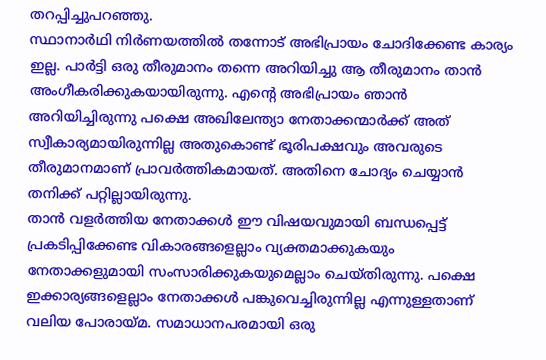തറപ്പിച്ചുപറഞ്ഞു.
സ്ഥാനാർഥി നിർണയത്തിൽ തന്നോട് അഭിപ്രായം ചോദിക്കേണ്ട കാര്യം ഇല്ല. പാർട്ടി ഒരു തീരുമാനം തന്നെ അറിയിച്ചു ആ തീരുമാനം താൻ അംഗീകരിക്കുകയായിരുന്നു. എന്റെ അഭിപ്രായം ഞാൻ അറിയിച്ചിരുന്നു പക്ഷെ അഖിലേന്ത്യാ നേതാക്കന്മാർക്ക് അത് സ്വീകാര്യമായിരുന്നില്ല അതുകൊണ്ട് ഭൂരിപക്ഷവും അവരുടെ തീരുമാനമാണ് പ്രാവർത്തികമായത്. അതിനെ ചോദ്യം ചെയ്യാൻ തനിക്ക് പറ്റില്ലായിരുന്നു.
താൻ വളർത്തിയ നേതാക്കൾ ഈ വിഷയവുമായി ബന്ധപ്പെട്ട് പ്രകടിപ്പിക്കേണ്ട വികാരങ്ങളെല്ലാം വ്യക്തമാക്കുകയും നേതാക്കളുമായി സംസാരിക്കുകയുമെല്ലാം ചെയ്തിരുന്നു. പക്ഷെ ഇക്കാര്യങ്ങളെല്ലാം നേതാക്കൾ പങ്കുവെച്ചിരുന്നില്ല എന്നുള്ളതാണ് വലിയ പോരായ്മ. സമാധാനപരമായി ഒരു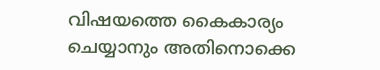വിഷയത്തെ കൈകാര്യം ചെയ്യാനും അതിനൊക്കെ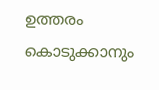ഉത്തരം കൊടുക്കാനും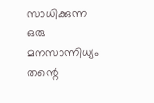സാധിക്കുന്ന ഒരു മനസാന്നിധ്യം തന്റെ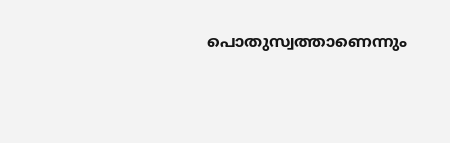പൊതുസ്വത്താണെന്നും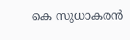കെ സുധാകരൻ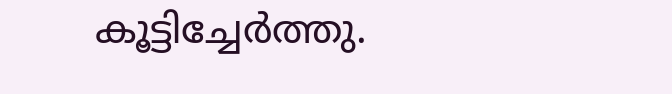കൂട്ടിച്ചേർത്തു.